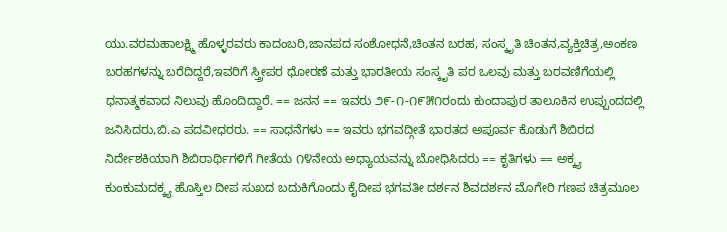ಯು.ವರಮಹಾಲಕ್ಷ್ಮಿ ಹೊಳ್ಳರವರು ಕಾದಂಬರಿ,ಜಾನಪದ ಸಂಶೋಧನೆ,ಚಿಂತನ ಬರಹ, ಸಂಸ್ಕೃತಿ ಚಿಂತನ,ವ್ಯಕ್ತಿಚಿತ್ರ,ಅಂಕಣ ಬರಹಗಳನ್ನು ಬರೆದಿದ್ದರೆ,ಇವರಿಗೆ ಸ್ತ್ರೀಪರ ಧೋರಣೆ ಮತ್ತು ಭಾರತೀಯ ಸಂಸ್ಕೃತಿ ಪರ ಒಲವು ಮತ್ತು ಬರವಣಿಗೆಯಲ್ಲಿ ಧನಾತ್ಮಕವಾದ ನಿಲುವು ಹೊಂದಿದ್ದಾರೆ. == ಜನನ == ಇವರು ೨೯-೧-೧೯೫೧ರಂದು ಕುಂದಾಪುರ ತಾಲೂಕಿನ ಉಪ್ಪುಂದದಲ್ಲಿ ಜನಿಸಿದರು,ಬಿ.ಎ ಪದವೀಧರರು. == ಸಾಧನೆಗಳು == ಇವರು ಭಗವದ್ಗೀತೆ ಭಾರತದ ಅಪೂರ್ವ ಕೊಡುಗೆ ಶಿಬಿರದ ನಿರ್ದೇಶಕಿಯಾಗಿ ಶಿಬಿರಾರ್ಥಿಗಳಿಗೆ ಗೀತೆಯ ೧೪ನೇಯ ಅಧ್ಯಾಯವನ್ನು ಬೋಧಿಸಿದರು == ಕೃತಿಗಳು == ಅಕ್ಕ್ಯ ಕುಂಕುಮದಕ್ಕ್ಯ ಹೊಸ್ತಿಲ ದೀಪ ಸುಖದ ಬದುಕಿಗೊಂದು ಕೈದೀಪ ಭಗವತೀ ದರ್ಶನ ಶಿವದರ್ಶನ ಮೊಗೇರಿ ಗಣಪ ಚಿತ್ರಮೂಲ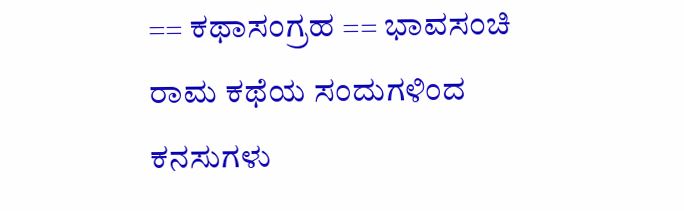== ಕಥಾಸಂಗ್ರಹ == ಭಾವಸಂಚಿ ರಾಮ ಕಥೆಯ ಸಂದುಗಳಿಂದ ಕನಸುಗಳು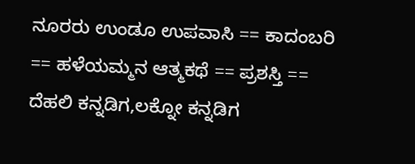ನೂರರು ಉಂಡೂ ಉಪವಾಸಿ == ಕಾದಂಬರಿ == ಹಳೆಯಮ್ಮನ ಆತ್ಮಕಥೆ == ಪ್ರಶಸ್ತಿ == ದೆಹಲಿ ಕನ್ನಡಿಗ,ಲಕ್ನೋ ಕನ್ನಡಿಗ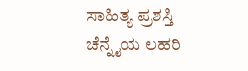ಸಾಹಿತ್ಯ ಪ್ರಶಸ್ತಿ ಚೆನ್ನೈಯ ಲಹರಿ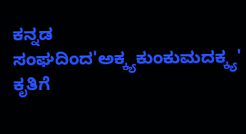ಕನ್ನಡ ಸಂಘದಿಂದ'ಅಕ್ಕ್ಯಕುಂಕುಮದಕ್ಕ್ಯ' ಕೃತಿಗೆ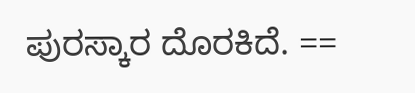ಪುರಸ್ಕಾರ ದೊರಕಿದೆ. ==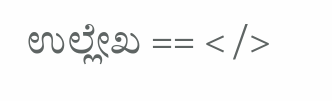ಉಲ್ಲೇಖ == < />